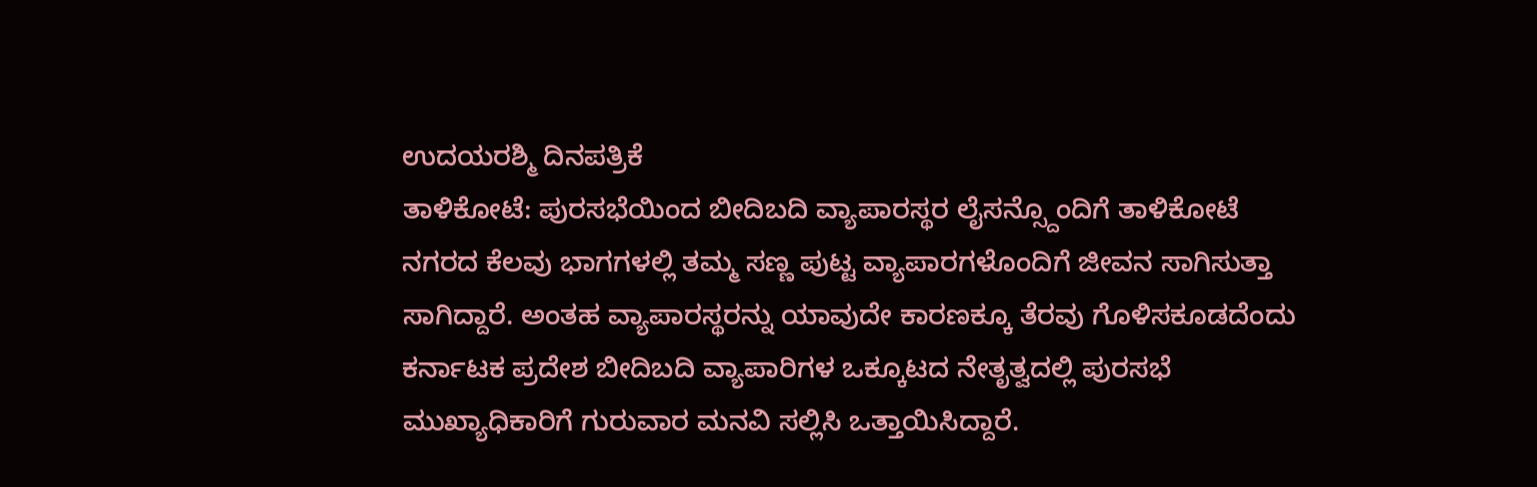ಉದಯರಶ್ಮಿ ದಿನಪತ್ರಿಕೆ
ತಾಳಿಕೋಟೆ: ಪುರಸಭೆಯಿಂದ ಬೀದಿಬದಿ ವ್ಯಾಪಾರಸ್ಥರ ಲೈಸನ್ಸ್ದೊಂದಿಗೆ ತಾಳಿಕೋಟೆ ನಗರದ ಕೆಲವು ಭಾಗಗಳಲ್ಲಿ ತಮ್ಮ ಸಣ್ಣ ಪುಟ್ಟ ವ್ಯಾಪಾರಗಳೊಂದಿಗೆ ಜೀವನ ಸಾಗಿಸುತ್ತಾ ಸಾಗಿದ್ದಾರೆ. ಅಂತಹ ವ್ಯಾಪಾರಸ್ಥರನ್ನು ಯಾವುದೇ ಕಾರಣಕ್ಕೂ ತೆರವು ಗೊಳಿಸಕೂಡದೆಂದು ಕರ್ನಾಟಕ ಪ್ರದೇಶ ಬೀದಿಬದಿ ವ್ಯಾಪಾರಿಗಳ ಒಕ್ಕೂಟದ ನೇತೃತ್ವದಲ್ಲಿ ಪುರಸಭೆ ಮುಖ್ಯಾಧಿಕಾರಿಗೆ ಗುರುವಾರ ಮನವಿ ಸಲ್ಲಿಸಿ ಒತ್ತಾಯಿಸಿದ್ದಾರೆ.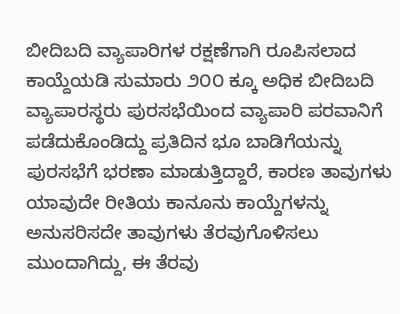ಬೀದಿಬದಿ ವ್ಯಾಪಾರಿಗಳ ರಕ್ಷಣೆಗಾಗಿ ರೂಪಿಸಲಾದ ಕಾಯ್ದೆಯಡಿ ಸುಮಾರು ೨೦೦ ಕ್ಕೂ ಅಧಿಕ ಬೀದಿಬದಿ ವ್ಯಾಪಾರಸ್ಥರು ಪುರಸಭೆಯಿಂದ ವ್ಯಾಪಾರಿ ಪರವಾನಿಗೆ ಪಡೆದುಕೊಂಡಿದ್ದು ಪ್ರತಿದಿನ ಭೂ ಬಾಡಿಗೆಯನ್ನು ಪುರಸಭೆಗೆ ಭರಣಾ ಮಾಡುತ್ತಿದ್ದಾರೆ, ಕಾರಣ ತಾವುಗಳು ಯಾವುದೇ ರೀತಿಯ ಕಾನೂನು ಕಾಯ್ದೆಗಳನ್ನು ಅನುಸರಿಸದೇ ತಾವುಗಳು ತೆರವುಗೊಳಿಸಲು ಮುಂದಾಗಿದ್ದು, ಈ ತೆರವು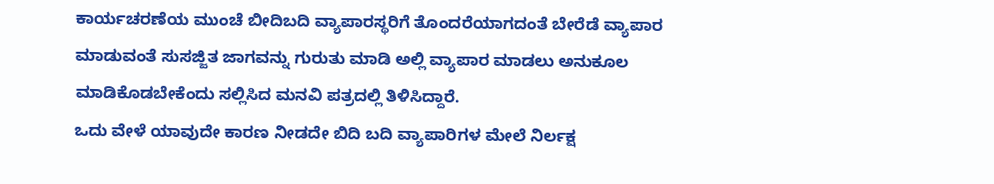ಕಾರ್ಯಚರಣೆಯ ಮುಂಚೆ ಬೀದಿಬದಿ ವ್ಯಾಪಾರಸ್ಥರಿಗೆ ತೊಂದರೆಯಾಗದಂತೆ ಬೇರೆಡೆ ವ್ಯಾಪಾರ ಮಾಡುವಂತೆ ಸುಸಜ್ಜಿತ ಜಾಗವನ್ನು ಗುರುತು ಮಾಡಿ ಅಲ್ಲಿ ವ್ಯಾಪಾರ ಮಾಡಲು ಅನುಕೂಲ ಮಾಡಿಕೊಡಬೇಕೆಂದು ಸಲ್ಲಿಸಿದ ಮನವಿ ಪತ್ರದಲ್ಲಿ ತಿಳಿಸಿದ್ದಾರೆ.
ಒದು ವೇಳೆ ಯಾವುದೇ ಕಾರಣ ನೀಡದೇ ಬಿದಿ ಬದಿ ವ್ಯಾಪಾರಿಗಳ ಮೇಲೆ ನಿರ್ಲಕ್ಷ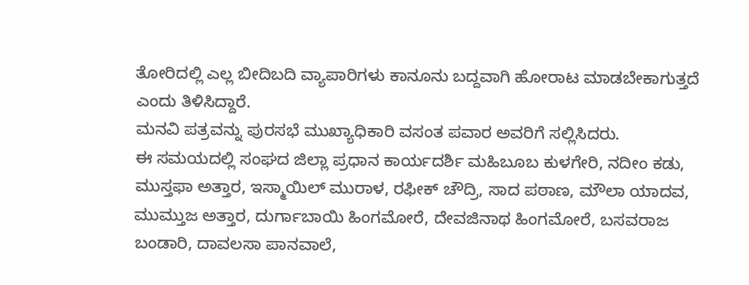ತೋರಿದಲ್ಲಿ ಎಲ್ಲ ಬೀದಿಬದಿ ವ್ಯಾಪಾರಿಗಳು ಕಾನೂನು ಬದ್ದವಾಗಿ ಹೋರಾಟ ಮಾಡಬೇಕಾಗುತ್ತದೆ ಎಂದು ತಿಳಿಸಿದ್ದಾರೆ.
ಮನವಿ ಪತ್ರವನ್ನು ಪುರಸಭೆ ಮುಖ್ಯಾಧಿಕಾರಿ ವಸಂತ ಪವಾರ ಅವರಿಗೆ ಸಲ್ಲಿಸಿದರು.
ಈ ಸಮಯದಲ್ಲಿ ಸಂಘದ ಜಿಲ್ಲಾ ಪ್ರಧಾನ ಕಾರ್ಯದರ್ಶಿ ಮಹಿಬೂಬ ಕುಳಗೇರಿ, ನದೀಂ ಕಡು, ಮುಸ್ತಫಾ ಅತ್ತಾರ, ಇಸ್ಮಾಯಿಲ್ ಮುರಾಳ, ರಫೀಕ್ ಚೌದ್ರಿ, ಸಾದ ಪಠಾಣ, ಮೌಲಾ ಯಾದವ, ಮುಮ್ತುಜ ಅತ್ತಾರ, ದುರ್ಗಾಬಾಯಿ ಹಿಂಗಮೋರೆ, ದೇವಜಿನಾಥ ಹಿಂಗಮೋರೆ, ಬಸವರಾಜ ಬಂಡಾರಿ, ದಾವಲಸಾ ಪಾನವಾಲೆ,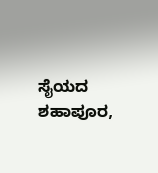ಸೈಯದ ಶಹಾಪೂರ,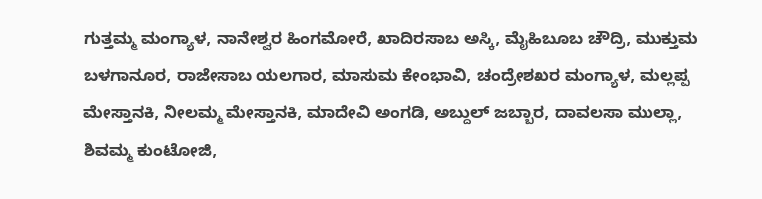ಗುತ್ತಮ್ಮ ಮಂಗ್ಯಾಳ, ನಾನೇಶ್ವರ ಹಿಂಗಮೋರೆ, ಖಾದಿರಸಾಬ ಅಸ್ಕಿ, ಮೈಹಿಬೂಬ ಚೌದ್ರಿ, ಮುಕ್ತುಮ ಬಳಗಾನೂರ, ರಾಜೇಸಾಬ ಯಲಗಾರ, ಮಾಸುಮ ಕೇಂಭಾವಿ, ಚಂದ್ರೇಶಖರ ಮಂಗ್ಯಾಳ, ಮಲ್ಲಪ್ಪ ಮೇಸ್ತಾನಕಿ, ನೀಲಮ್ಮ ಮೇಸ್ತಾನಕಿ, ಮಾದೇವಿ ಅಂಗಡಿ, ಅಬ್ದುಲ್ ಜಬ್ಬಾರ, ದಾವಲಸಾ ಮುಲ್ಲಾ, ಶಿವಮ್ಮ ಕುಂಟೋಜಿ,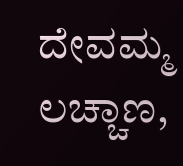ದೇವಮ್ಮ ಲಚ್ಚಾಣ,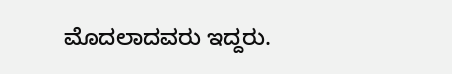ಮೊದಲಾದವರು ಇದ್ದರು.